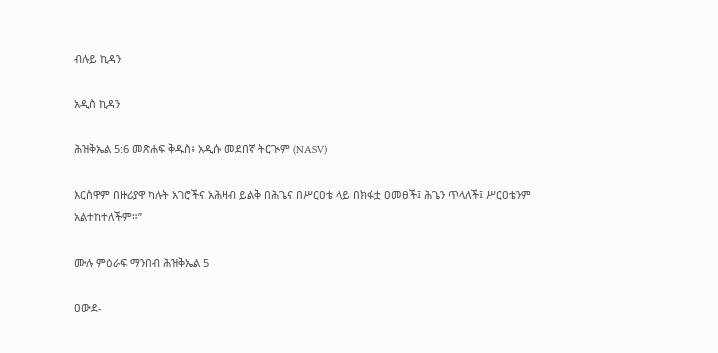ብሉይ ኪዳን

አዲስ ኪዳን

ሕዝቅኤል 5:6 መጽሐፍ ቅዱስ፥ አዲሱ መደበኛ ትርጒም (NASV)

እርስዋም በዙሪያዋ ካሉት አገሮችና አሕዛብ ይልቅ በሕጌና በሥርዐቴ ላይ በክፋቷ ዐመፀች፤ ሕጌን ጥላለች፤ ሥርዐቴንም አልተከተለችም።”

ሙሉ ምዕራፍ ማንበብ ሕዝቅኤል 5

ዐውደ-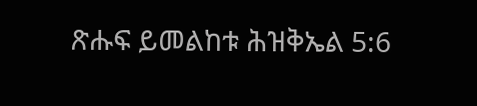ጽሑፍ ይመልከቱ ሕዝቅኤል 5:6